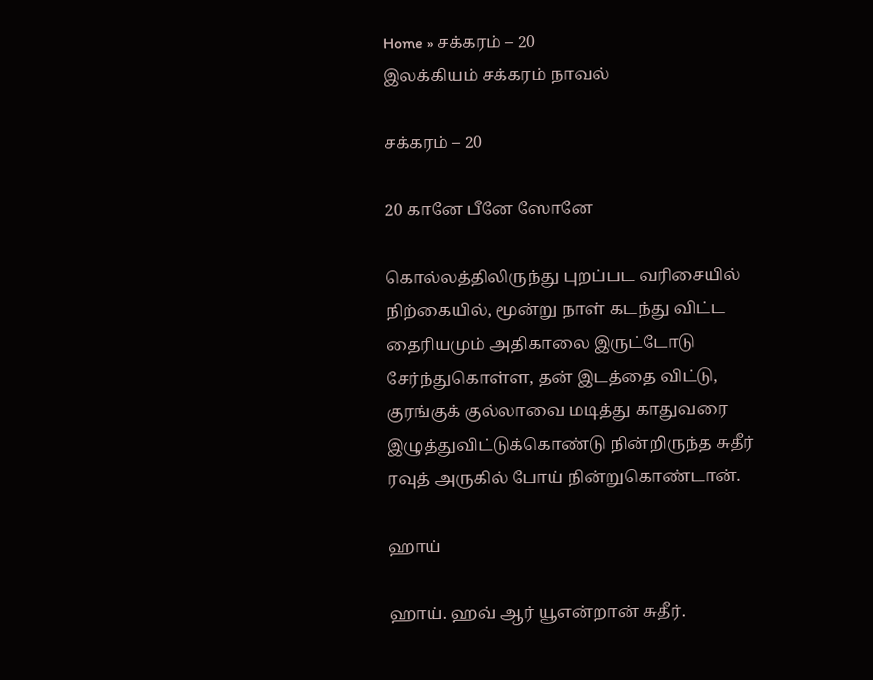Home » சக்கரம் – 20
இலக்கியம் சக்கரம் நாவல்

சக்கரம் – 20

20 கானே பீனே ஸோனே

கொல்லத்திலிருந்து புறப்பட வரிசையில் நிற்கையில், மூன்று நாள் கடந்து விட்ட தைரியமும் அதிகாலை இருட்டோடு சேர்ந்துகொள்ள, தன் இடத்தை விட்டு, குரங்குக் குல்லாவை மடித்து காதுவரை இழுத்துவிட்டுக்கொண்டு நின்றிருந்த சுதீர் ரவுத் அருகில் போய் நின்றுகொண்டான்.

ஹாய்

ஹாய். ஹவ் ஆர் யூஎன்றான் சுதீர்.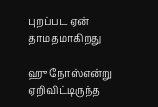புறப்பட ஏன் தாமதமாகிறது

ஹு நோஸ்என்று ஏறிவிட்டிருந்த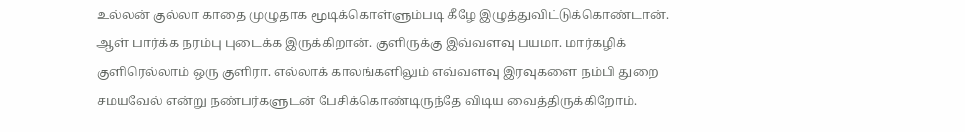உல்லன் குல்லா காதை முழுதாக மூடிக்கொள்ளும்படி கீழே இழுத்துவிட்டுக்கொண்டான். ஆள் பார்க்க நரம்பு புடைக்க இருக்கிறான். குளிருக்கு இவ்வளவு பயமா. மார்கழிக் குளிரெல்லாம் ஒரு குளிரா. எல்லாக் காலங்களிலும் எவ்வளவு இரவுகளை நம்பி துறை சமயவேல் என்று நண்பர்களுடன் பேசிக்கொண்டிருந்தே விடிய வைத்திருக்கிறோம்.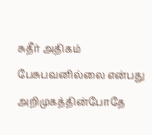சுதீர் அதிகம் பேசுபவனில்லை என்பது அறிமுகத்தின்போதே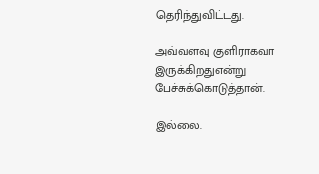தெரிந்துவிட்டது.

அவ்வளவு குளிராகவா இருக்கிறதுஎன்று பேச்சுக்கொடுத்தான்.

இல்லை.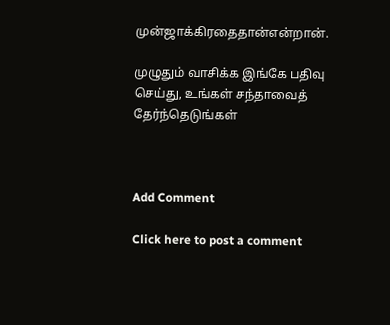முன்ஜாக்கிரதைதான்என்றான்.

முழுதும் வாசிக்க இங்கே பதிவு செய்து, உங்கள் சந்தாவைத் தேர்ந்தெடுங்கள்



Add Comment

Click here to post a comment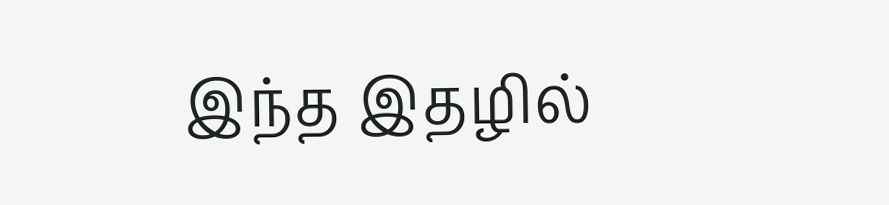இந்த இதழில்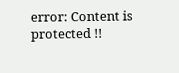error: Content is protected !!